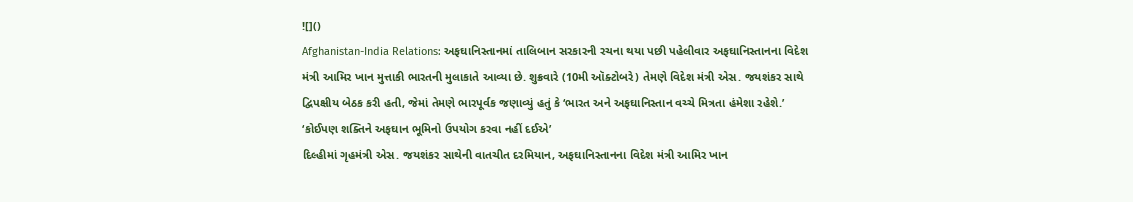![]()
Afghanistan-India Relations: અફઘાનિસ્તાનમાં તાલિબાન સરકારની રચના થયા પછી પહેલીવાર અફઘાનિસ્તાનના વિદેશ મંત્રી આમિર ખાન મુત્તાકી ભારતની મુલાકાતે આવ્યા છે. શુક્રવારે (10મી ઑક્ટોબરે) તેમણે વિદેશ મંત્રી એસ. જયશંકર સાથે દ્વિપક્ષીય બેઠક કરી હતી, જેમાં તેમણે ભારપૂર્વક જણાવ્યું હતું કે ‘ભારત અને અફઘાનિસ્તાન વચ્ચે મિત્રતા હંમેશા રહેશે.’
‘કોઈપણ શક્તિને અફઘાન ભૂમિનો ઉપયોગ કરવા નહીં દઈએ’
દિલ્હીમાં ગૃહમંત્રી એસ. જયશંકર સાથેની વાતચીત દરમિયાન, અફઘાનિસ્તાનના વિદેશ મંત્રી આમિર ખાન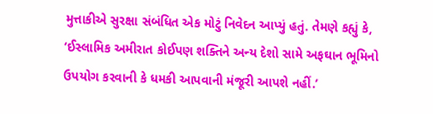મુત્તાકીએ સુરક્ષા સંબંધિત એક મોટું નિવેદન આપ્યું હતું. તેમણે કહ્યું કે, ‘ઈસ્લામિક અમીરાત કોઈપણ શક્તિને અન્ય દેશો સામે અફઘાન ભૂમિનો ઉપયોગ કરવાની કે ધમકી આપવાની મંજૂરી આપશે નહીં.’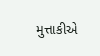મુત્તાકીએ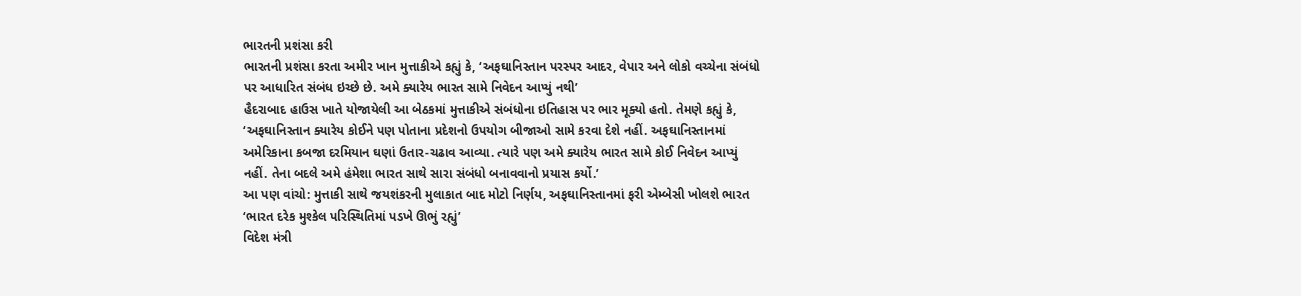ભારતની પ્રશંસા કરી
ભારતની પ્રશંસા કરતા અમીર ખાન મુત્તાકીએ કહ્યું કે, ‘અફઘાનિસ્તાન પરસ્પર આદર, વેપાર અને લોકો વચ્ચેના સંબંધો પર આધારિત સંબંધ ઇચ્છે છે. અમે ક્યારેય ભારત સામે નિવેદન આપ્યું નથી’
હૈદરાબાદ હાઉસ ખાતે યોજાયેલી આ બેઠકમાં મુત્તાકીએ સંબંધોના ઇતિહાસ પર ભાર મૂક્યો હતો. તેમણે કહ્યું કે, ‘અફઘાનિસ્તાન ક્યારેય કોઈને પણ પોતાના પ્રદેશનો ઉપયોગ બીજાઓ સામે કરવા દેશે નહીં. અફઘાનિસ્તાનમાં અમેરિકાના કબજા દરમિયાન ઘણાં ઉતાર-ચઢાવ આવ્યા. ત્યારે પણ અમે ક્યારેય ભારત સામે કોઈ નિવેદન આપ્યું નહીં. તેના બદલે અમે હંમેશા ભારત સાથે સારા સંબંધો બનાવવાનો પ્રયાસ કર્યો.’
આ પણ વાંચો: મુત્તાકી સાથે જયશંકરની મુલાકાત બાદ મોટો નિર્ણય, અફઘાનિસ્તાનમાં ફરી એમ્બેસી ખોલશે ભારત
‘ભારત દરેક મુશ્કેલ પરિસ્થિતિમાં પડખે ઊભું રહ્યું’
વિદેશ મંત્રી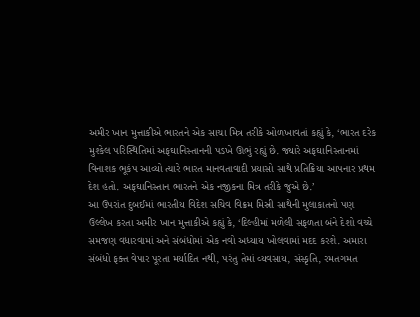અમીર ખાન મુત્તાકીએ ભારતને એક સાચા મિત્ર તરીકે ઓળખાવતાં કહ્યું કે, ‘ભારત દરેક મુશ્કેલ પરિસ્થિતિમાં અફઘાનિસ્તાનની પડખે ઊભું રહ્યું છે. જ્યારે અફઘાનિસ્તાનમાં વિનાશક ભૂકંપ આવ્યો ત્યારે ભારત માનવતાવાદી પ્રયાસો સાથે પ્રતિક્રિયા આપનાર પ્રથમ દેશ હતો. અફઘાનિસ્તાન ભારતને એક નજીકના મિત્ર તરીકે જુએ છે.’
આ ઉપરાંત દુબઈમાં ભારતીય વિદેશ સચિવ વિક્રમ મિસ્રી સાથેની મુલાકાતનો પણ ઉલ્લેખ કરતા અમીર ખાન મુત્તાકીએ કહ્યું કે, ‘દિલ્હીમાં મળેલી સફળતા બંને દેશો વચ્ચે સમજણ વધારવામાં અને સંબંધોમાં એક નવો અધ્યાય ખોલવામાં મદદ કરશે. અમારા સંબંધો ફક્ત વેપાર પૂરતા મર્યાદિત નથી, પરંતુ તેમાં વ્યવસાય, સંસ્કૃતિ, રમતગમત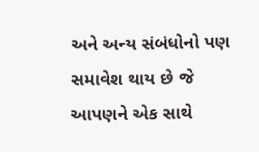અને અન્ય સંબંધોનો પણ સમાવેશ થાય છે જે આપણને એક સાથે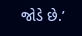જોડે છે.’